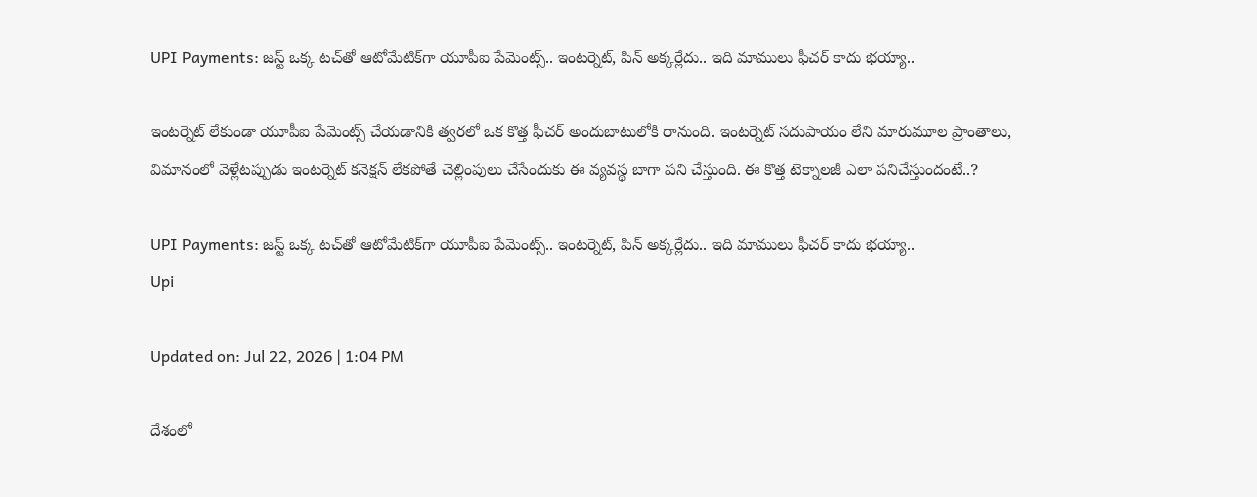UPI Payments: జస్ట్ ఒక్క టచ్‌తో ఆటోమేటిక్‌గా యూపీఐ పేమెంట్స్.. ఇంటర్నెట్, పిన్ అక్కర్లేదు.. ఇది మాములు ఫీచర్ కాదు భయ్యా..

ఇంటర్నెట్ లేకుండా యూపీఐ పేమెంట్స్ చేయడానికి త్వరలో ఒక కొత్త ఫీచర్ అందుబాటులోకి రానుంది. ఇంటర్నెట్ సదుపాయం లేని మారుమూల ప్రాంతాలు, విమానంలో వెళ్లేటప్పుడు ఇంటర్నెట్ కనెక్షన్ లేకపోతే చెల్లింపులు చేసేందుకు ఈ వ్యవస్థ బాగా పని చేస్తుంది. ఈ కొత్త టెక్నాలజీ ఎలా పనిచేస్తుందంటే..?

UPI Payments: జస్ట్ ఒక్క టచ్‌తో ఆటోమేటిక్‌గా యూపీఐ పేమెంట్స్.. ఇంటర్నెట్, పిన్ అక్కర్లేదు.. ఇది మాములు ఫీచర్ కాదు భయ్యా..
Upi

Updated on: Jul 22, 2026 | 1:04 PM

దేశంలో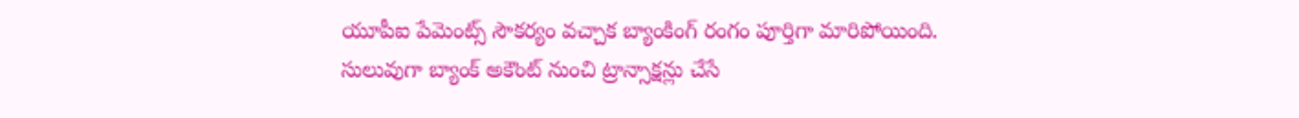యూపీఐ పేమెంట్స్ సౌకర్యం వచ్చాక బ్యాంకింగ్ రంగం పూర్తిగా మారిపోయింది. సులువుగా బ్యాంక్ అకౌంట్ నుంచి ట్రాన్సాక్షన్లు చేసే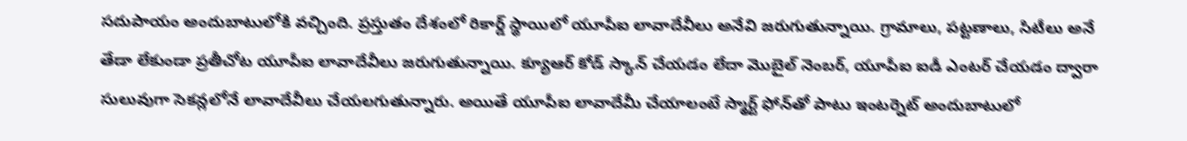సదుపాయం అందుబాటులోకి వచ్చింది. ప్రస్తుతం దేశంలో రికార్డ్ స్థాయిలో యూపీఐ లావాదేవీలు అనేవి జరుగుతున్నాయి. గ్రామాలు, పట్టణాలు, సిటీలు అనే తేడా లేకుండా ప్రతీచోట యూపీఐ లావాదేవీలు జరుగుతున్నాయి. క్యూఆర్ కోడ్ స్కాన్ చేయడం లేదా మొబైల్ నెంబర్, యూపీఐ ఐడీ ఎంటర్ చేయడం ద్వారా సులువుగా సెకన్లలోనే లావాదేవీలు చేయలగుతున్నారు. అయితే యూపీఐ లావాదేవీు చేయాలంటే స్మార్ట్ ఫోన్‌తో పాటు ఇంటర్నెట్ అందుబాటులో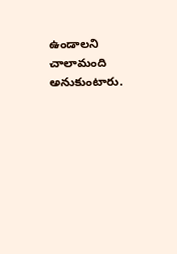ఉండాలని చాలామంది అనుకుంటారు.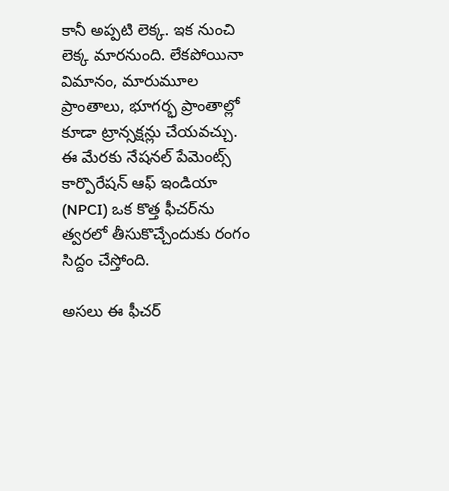కానీ అప్పటి లెక్క. ఇక నుంచి లెక్క మారనుంది. లేకపోయినా విమానం, మారుమూల ప్రాంతాలు, భూగర్భ ప్రాంతాల్లో కూడా ట్రాన్సక్షన్లు చేయవచ్చు. ఈ మేరకు నేషనల్ పేమెంట్స్ కార్పొరేషన్ ఆఫ్ ఇండియా (NPCI) ఒక కొత్త ఫీచర్‌ను త్వరలో తీసుకొచ్చేందుకు రంగం సిద్దం చేస్తోంది.

అసలు ఈ ఫీచర్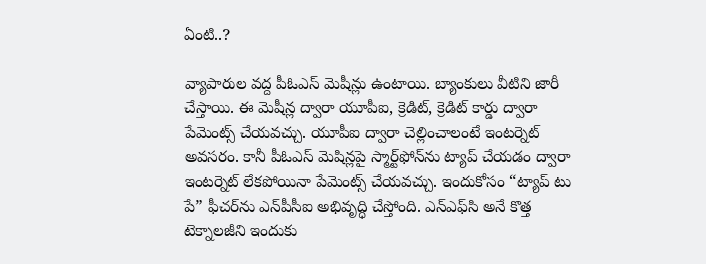ఏంటి..?

వ్యాపారుల వద్ద పీఓఎస్ మెషీన్లు ఉంటాయి. బ్యాంకులు వీటిని జారీ చేస్తాయి. ఈ మెషీన్ల ద్వారా యూపీఐ, క్రెడిట్, క్రెడిట్ కార్డు ద్వారా పేమెంట్స్ చేయవచ్చు. యూపీఐ ద్వారా చెల్లించాలంటే ఇంటర్నెట్ అవసరం. కానీ పీఓఎస్ మెషిన్లపై స్మార్ట్‌ఫోన్‌ను ట్యాప్ చేయడం ద్వారా ఇంటర్నెట్ లేకపోయినా పేమెంట్స్ చేయవచ్చు. ఇందుకోసం “ట్యాప్ టు పే” ఫీచర్‌ను ఎన్‌పీసీఐ అభివృద్ధి చేస్తోంది. ఎన్‌ఎఫ్‌సి అనే కొత్త టెక్నాలజీని ఇందుకు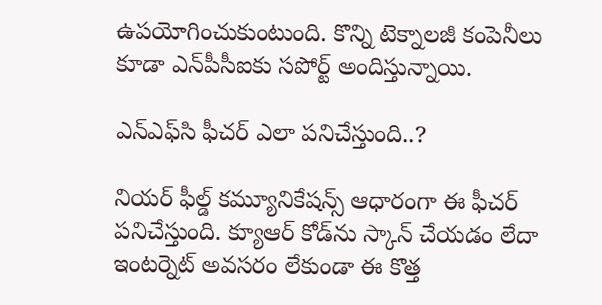ఉపయోగించుకుంటుంది. కొన్ని టెక్నాలజీ కంపెనీలు కూడా ఎన్‌పీసీఐకు సపోర్ట్ అందిస్తున్నాయి.

ఎన్‌ఎఫ్‌సి ఫీచర్ ఎలా పనిచేస్తుంది..?

నియర్ ఫీల్డ్ కమ్యూనికేషన్స్ ఆధారంగా ఈ ఫీచర్ పనిచేస్తుంది. క్యూఆర్ కోడ్‌ను స్కాన్ చేయడం లేదా ఇంటర్నెట్ అవసరం లేకుండా ఈ కొత్త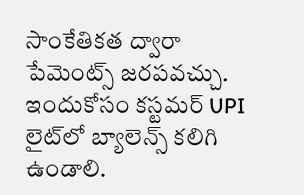సాంకేతికత ద్వారా పేమెంట్స్ జరపవచ్చు. ఇందుకోసం కస్టమర్‌ UPI లైట్‌లో బ్యాలెన్స్ కలిగి ఉండాలి.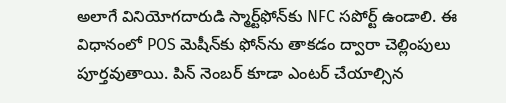అలాగే వినియోగదారుడి స్మార్ట్‌ఫోన్‌కు NFC సపోర్ట్ ఉండాలి. ఈ విధానంలో POS మెషీన్‌కు ఫోన్‌ను తాకడం ద్వారా చెల్లింపులు పూర్తవుతాయి. పిన్ నెంబర్ కూడా ఎంటర్ చేయాల్సిన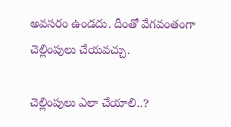అవసరం ఉండదు. దీంతో వేగవంతంగా చెల్లింపులు చేయవచ్చు.

చెల్లింపులు ఎలా చేయాలి..?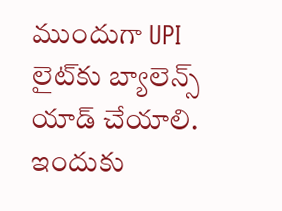ముందుగా UPI లైట్‌కు బ్యాలెన్స్ యాడ్ చేయాలి. ఇందుకు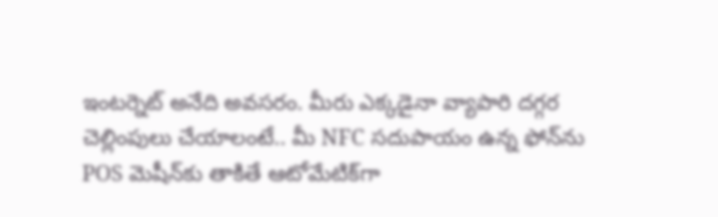ఇంటర్నెట్ అనేది అవసరం. మీరు ఎక్కడైనా వ్యాపారి దగ్గర చెల్లింపులు చేయాలంటే.. మీ NFC సదుపాయం ఉన్న ఫోన్‌ను POS మెషీన్‌కు తాకితే ఆటోమేటిక్‌గా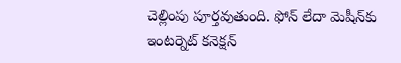చెల్లింపు పూర్తవుతుంది. ఫోన్ లేదా మెషీన్‌కు ఇంటర్నెట్ కనెక్షన్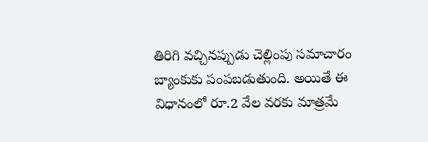తిరిగి వచ్చినప్పుడు చెల్లింపు సమాచారం బ్యాంకుకు పంపబడుతుంది. అయితే ఈ విధానంలో రూ.2 వేల వరకు మాత్రమే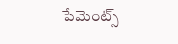పేమెంట్స్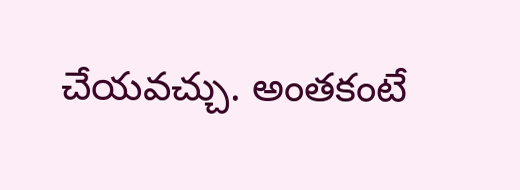చేయవచ్చు. అంతకంటే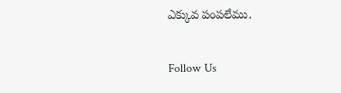ఎక్కువ పంపలేము.

Follow Us